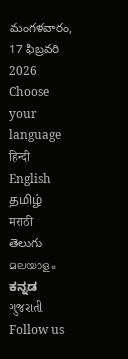మంగళవారం, 17 ఫిబ్రవరి 2026
Choose your language
हिन्दी
English
தமிழ்
मराठी
తెలుగు
മലയാളം
ಕನ್ನಡ
ગુજરાતી
Follow us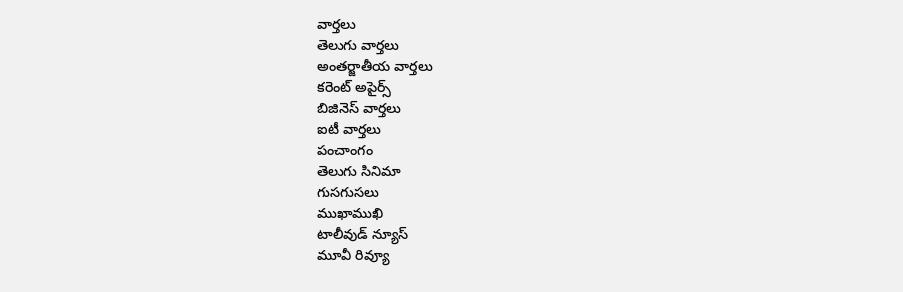వార్తలు
తెలుగు వార్తలు
అంతర్జాతీయ వార్తలు
కరెంట్ అపైర్స్
బిజినెస్ వార్తలు
ఐటీ వార్తలు
పంచాంగం
తెలుగు సినిమా
గుసగుసలు
ముఖాముఖి
టాలీవుడ్ న్యూస్
మూవీ రివ్యూ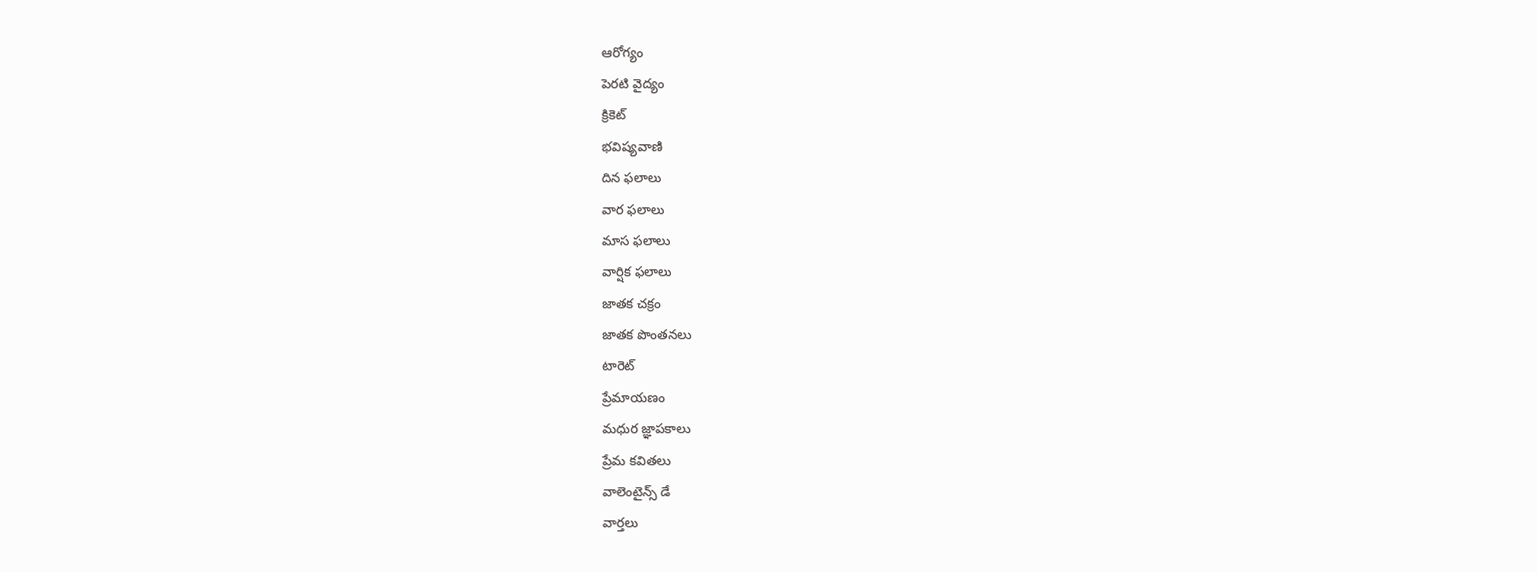ఆరోగ్యం
పెరటి వైద్యం
క్రికెట్
భవిష్యవాణి
దిన ఫలాలు
వార ఫలాలు
మాస ఫలాలు
వార్షిక ఫలాలు
జాతక చక్రం
జాతక పొంతనలు
టారెట్
ప్రేమాయణం
మధుర జ్ఞాపకాలు
ప్రేమ కవితలు
వాలెంటైన్స్ డే
వార్తలు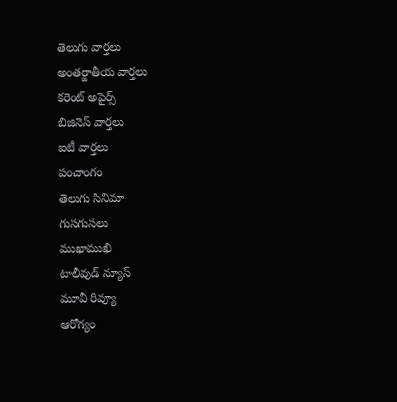తెలుగు వార్తలు
అంతర్జాతీయ వార్తలు
కరెంట్ అపైర్స్
బిజినెస్ వార్తలు
ఐటీ వార్తలు
పంచాంగం
తెలుగు సినిమా
గుసగుసలు
ముఖాముఖి
టాలీవుడ్ న్యూస్
మూవీ రివ్యూ
ఆరోగ్యం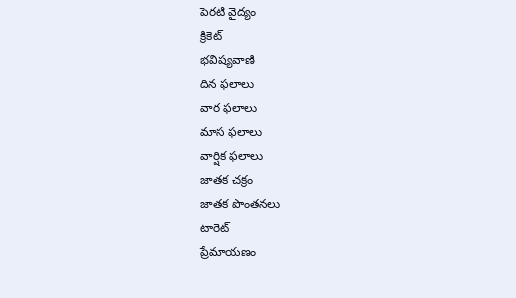పెరటి వైద్యం
క్రికెట్
భవిష్యవాణి
దిన ఫలాలు
వార ఫలాలు
మాస ఫలాలు
వార్షిక ఫలాలు
జాతక చక్రం
జాతక పొంతనలు
టారెట్
ప్రేమాయణం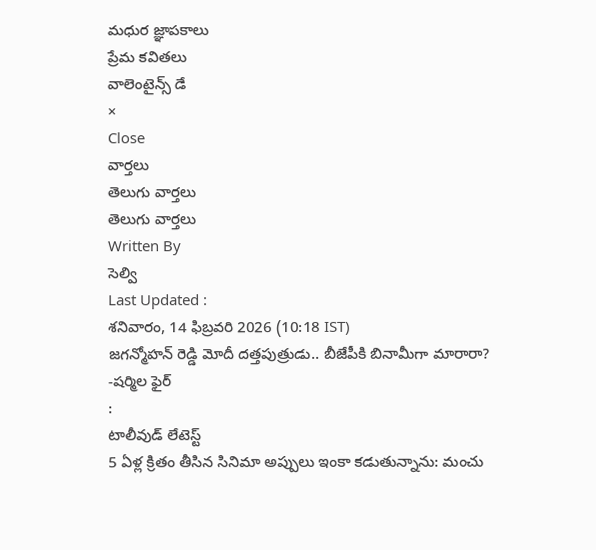మధుర జ్ఞాపకాలు
ప్రేమ కవితలు
వాలెంటైన్స్ డే
×
Close
వార్తలు
తెలుగు వార్తలు
తెలుగు వార్తలు
Written By
సెల్వి
Last Updated :
శనివారం, 14 ఫిబ్రవరి 2026 (10:18 IST)
జగన్మోహన్ రెడ్డి మోదీ దత్తపుత్రుడు.. బీజేపీకి బినామీగా మారారా? -షర్మిల ఫైర్
:
టాలీవుడ్ లేటెస్ట్
5 ఏళ్ల క్రితం తీసిన సినిమా అప్పులు ఇంకా కడుతున్నాను: మంచు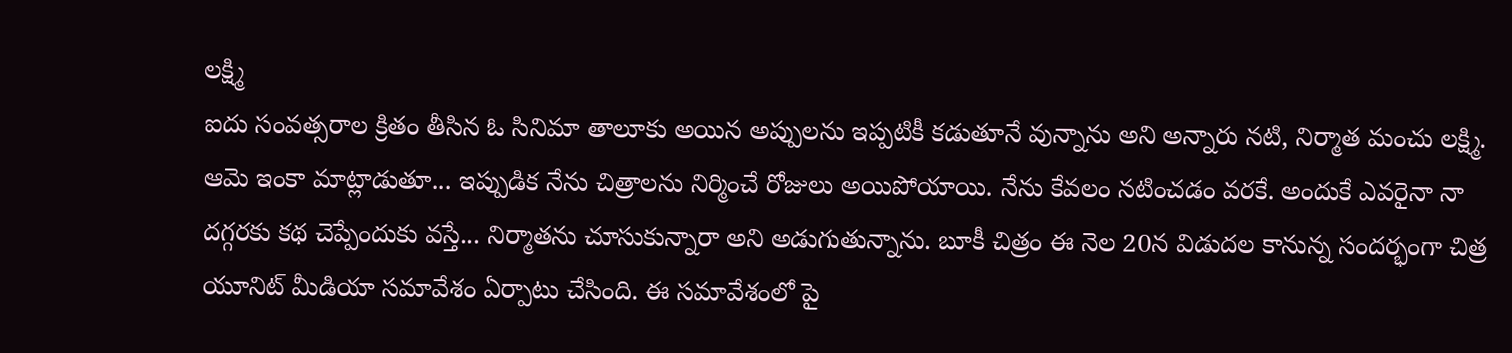లక్ష్మి
ఐదు సంవత్సరాల క్రితం తీసిన ఓ సినిమా తాలూకు అయిన అప్పులను ఇప్పటికీ కడుతూనే వున్నాను అని అన్నారు నటి, నిర్మాత మంచు లక్ష్మి. ఆమె ఇంకా మాట్లాడుతూ... ఇప్పుడిక నేను చిత్రాలను నిర్మించే రోజులు అయిపోయాయి. నేను కేవలం నటించడం వరకే. అందుకే ఎవరైనా నా దగ్గరకు కథ చెప్పేందుకు వస్తే... నిర్మాతను చూసుకున్నారా అని అడుగుతున్నాను. బూకీ చిత్రం ఈ నెల 20న విడుదల కానున్న సందర్భంగా చిత్ర యూనిట్ మీడియా సమావేశం ఏర్పాటు చేసింది. ఈ సమావేశంలో పై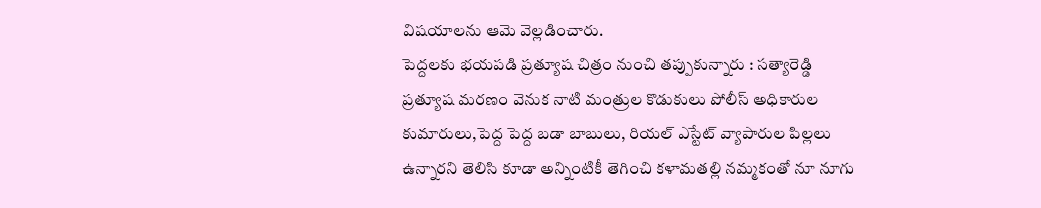విషయాలను ఆమె వెల్లడించారు.
పెద్దలకు భయపడి ప్రత్యూష చిత్రం నుంచి తప్పుకున్నారు : సత్యారెడ్డి
ప్రత్యూష మరణం వెనుక నాటి మంత్రుల కొడుకులు పోలీస్ అధికారుల కుమారులు,పెద్ద పెద్ద బడా బాబులు, రియల్ ఎస్టేట్ వ్యాపారుల పిల్లలు ఉన్నారని తెలిసి కూడా అన్నింటికీ తెగించి కళామతల్లి నమ్మకంతో నూ నూగు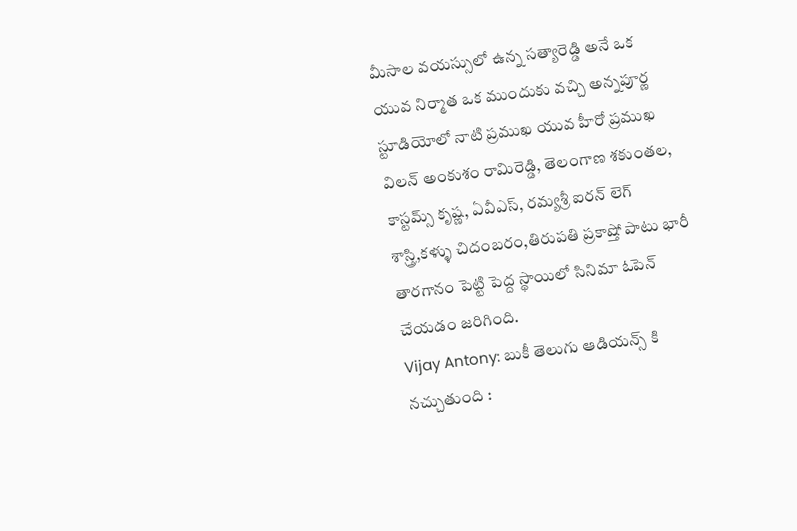మీసాల వయస్సులో ఉన్న సత్యారెడ్డి అనే ఒక యువ నిర్మాత ఒక ముందుకు వచ్చి అన్నపూర్ణ స్టూడియోలో నాటి ప్రముఖ యువ హీరో ప్రముఖ విలన్ అంకుశం రామిరెడ్డి, తెలంగాణ శకుంతల, కాస్టమ్స్ కృష్ణ, ఏవీఎస్, రమ్యశ్రీ ఐరన్ లెగ్ శాస్త్రి,కళ్ళు చిదంబరం,తిరుపతి ప్రకాష్తో పాటు భారీ తారగానం పెట్టి పెద్ద స్థాయిలో సినిమా ఓపెన్ చేయడం జరిగింది.
Vijay Antony: బుకీ తెలుగు ఆడియన్స్ కి నచ్చుతుంది :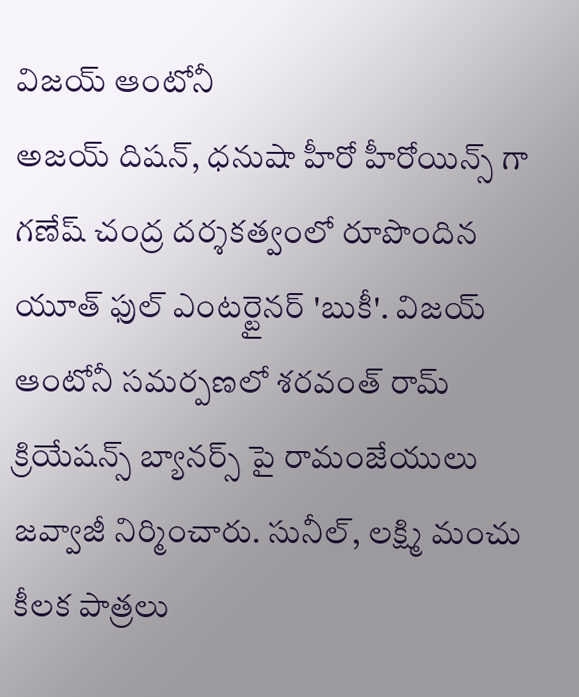విజయ్ ఆంటోనీ
అజయ్ దిషన్, ధనుషా హీరో హీరోయిన్స్ గా గణేష్ చంద్ర దర్శకత్వంలో రూపొందిన యూత్ ఫుల్ ఎంటర్టైనర్ 'బుకీ'. విజయ్ ఆంటోనీ సమర్పణలో శరవంత్ రామ్ క్రియేషన్స్ బ్యానర్స్ పై రామంజేయులు జవ్వాజీ నిర్మించారు. సునీల్, లక్ష్మి మంచు కీలక పాత్రలు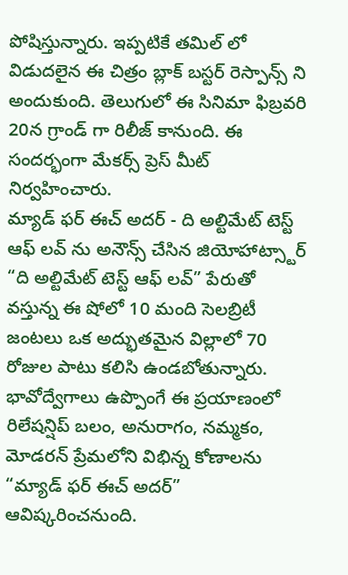పోషిస్తున్నారు. ఇప్పటికే తమిల్ లో విడుదలైన ఈ చిత్రం బ్లాక్ బస్టర్ రెస్పాన్స్ ని అందుకుంది. తెలుగులో ఈ సినిమా ఫిబ్రవరి 20న గ్రాండ్ గా రిలీజ్ కానుంది. ఈ సందర్భంగా మేకర్స్ ప్రెస్ మీట్ నిర్వహించారు.
మ్యాడ్ ఫర్ ఈచ్ అదర్ - ది అల్టిమేట్ టెస్ట్ ఆఫ్ లవ్ ను అనౌన్స్ చేసిన జియోహాట్స్టార్
“ది అల్టిమేట్ టెస్ట్ ఆఫ్ లవ్” పేరుతో వస్తున్న ఈ షోలో 10 మంది సెలబ్రిటీ జంటలు ఒక అద్భుతమైన విల్లాలో 70 రోజుల పాటు కలిసి ఉండబోతున్నారు. భావోద్వేగాలు ఉప్పొంగే ఈ ప్రయాణంలో రిలేషన్షిప్ బలం, అనురాగం, నమ్మకం, మోడరన్ ప్రేమలోని విభిన్న కోణాలను “మ్యాడ్ ఫర్ ఈచ్ అదర్” ఆవిష్కరించనుంది.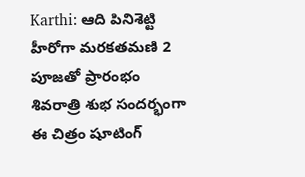Karthi: ఆది పినిశెట్టి హీరోగా మరకతమణి 2 పూజతో ప్రారంభం
శివరాత్రి శుభ సందర్భంగా ఈ చిత్రం షూటింగ్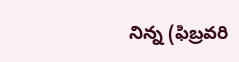నిన్న (ఫిబ్రవరి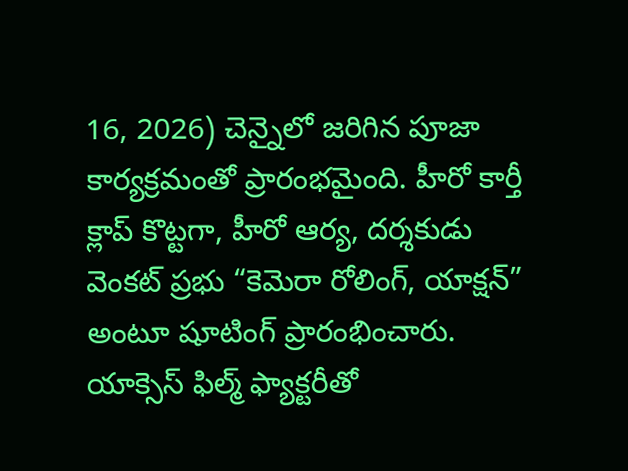16, 2026) చెన్నైలో జరిగిన పూజా కార్యక్రమంతో ప్రారంభమైంది. హీరో కార్తీ క్లాప్ కొట్టగా, హీరో ఆర్య, దర్శకుడు వెంకట్ ప్రభు “కెమెరా రోలింగ్, యాక్షన్” అంటూ షూటింగ్ ప్రారంభించారు. యాక్సెస్ ఫిల్మ్ ఫ్యాక్టరీతో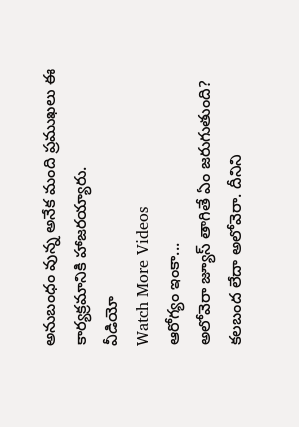అనుబంధం వున్న అనేక మంది ప్రముఖలు ఈ కార్యక్రమానికి హాజరయ్యారు.
వీడియో
Watch More Videos
ఆరోగ్యం ఇంకా...
అలోవెరా జ్యూస్ తాగితే ఏం జరుగుతుంది?
కలబంద లేదా అలోవెరా. దీనిని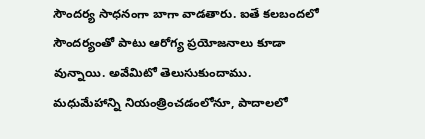సౌందర్య సాధనంగా బాగా వాడతారు. ఐతే కలబందలో సౌందర్యంతో పాటు ఆరోగ్య ప్రయోజనాలు కూడా వున్నాయి. అవేమిటో తెలుసుకుందాము. మధుమేహాన్ని నియంత్రించడంలోనూ, పాదాలలో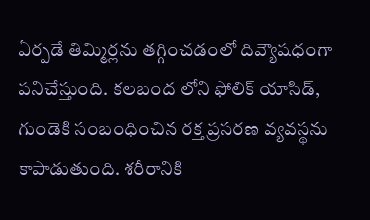ఏర్పడే తిమ్మిర్లను తగ్గించడంలో దివ్యౌషధంగా పనిచేస్తుంది. కలబంద లోని ఫోలిక్ యాసిడ్, గుండెకి సంబంధించిన రక్త ప్రసరణ వ్యవస్థను కాపాడుతుంది. శరీరానికి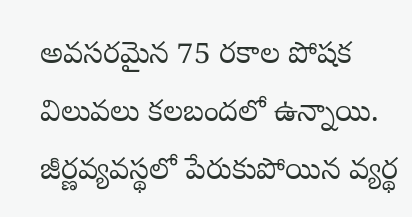అవసరమైన 75 రకాల పోషక విలువలు కలబందలో ఉన్నాయి. జీర్ణవ్యవస్థలో పేరుకుపోయిన వ్యర్థ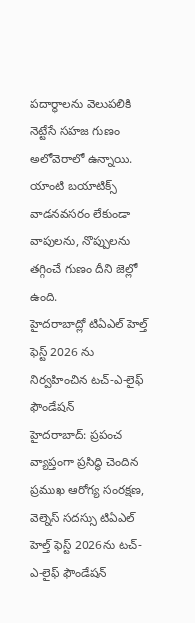పదార్థాలను వెలుపలికి నెట్టేసే సహజ గుణం అలోవెరాలో ఉన్నాయి. యాంటి బయాటిక్స్ వాడనవసరం లేకుండా వాపులను, నొప్పులను తగ్గించే గుణం దీని జెల్లో ఉంది.
హైదరాబాద్లో టిఏఎల్ హెల్త్ ఫెస్ట్ 2026 ను నిర్వహించిన టచ్-ఎ-లైఫ్ ఫౌండేషన్
హైదరాబాద్: ప్రపంచ వ్యాప్తంగా ప్రసిద్ధి చెందిన ప్రముఖ ఆరోగ్య సంరక్షణ, వెల్నెస్ సదస్సు టిఏఎల్ హెల్త్ ఫెస్ట్ 2026ను టచ్-ఎ-లైఫ్ ఫౌండేషన్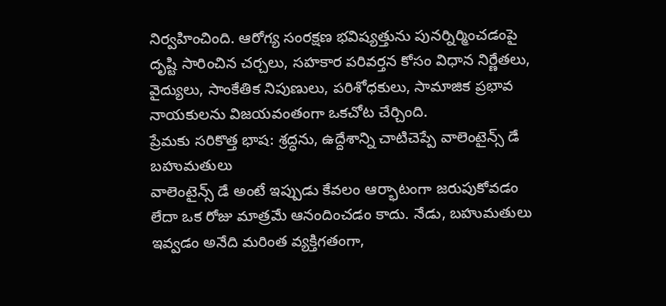నిర్వహించింది. ఆరోగ్య సంరక్షణ భవిష్యత్తును పునర్నిర్మించడంపై దృష్టి సారించిన చర్చలు, సహకార పరివర్తన కోసం విధాన నిర్ణేతలు, వైద్యులు, సాంకేతిక నిపుణులు, పరిశోధకులు, సామాజిక ప్రభావ నాయకులను విజయవంతంగా ఒకచోట చేర్చింది.
ప్రేమకు సరికొత్త భాష: శ్రద్ధను, ఉద్దేశాన్ని చాటిచెప్పే వాలెంటైన్స్ డే బహుమతులు
వాలెంటైన్స్ డే అంటే ఇప్పుడు కేవలం ఆర్భాటంగా జరుపుకోవడం లేదా ఒక రోజు మాత్రమే ఆనందించడం కాదు. నేడు, బహుమతులు ఇవ్వడం అనేది మరింత వ్యక్తిగతంగా,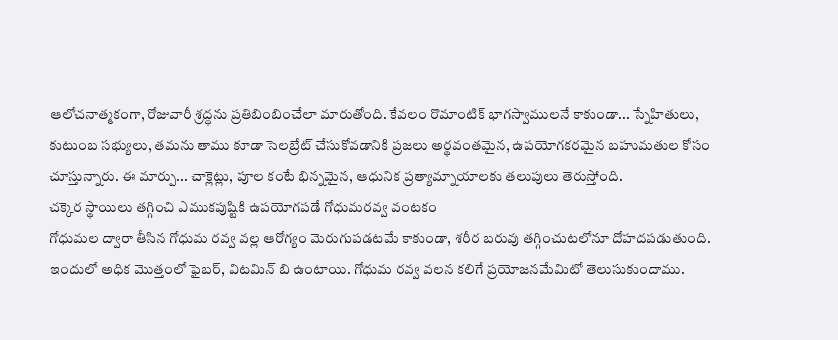ఆలోచనాత్మకంగా, రోజువారీ శ్రద్ధను ప్రతిబింబించేలా మారుతోంది. కేవలం రొమాంటిక్ భాగస్వాములనే కాకుండా... స్నేహితులు, కుటుంబ సభ్యులు, తమను తాము కూడా సెలబ్రేట్ చేసుకోవడానికి ప్రజలు అర్థవంతమైన, ఉపయోగకరమైన బహుమతుల కోసం చూస్తున్నారు. ఈ మార్పు... చాక్లెట్లు, పూల కంటే భిన్నమైన, ఆధునిక ప్రత్యామ్నాయాలకు తలుపులు తెరుస్తోంది.
చక్కెర స్థాయిలు తగ్గించి ఎముకపుష్టికి ఉపయోగపడే గోధుమరవ్వ వంటకం
గోధుమల ద్వారా తీసిన గోధుమ రవ్వ వల్ల ఆరోగ్యం మెరుగుపడటమే కాకుండా, శరీర బరువు తగ్గించుటలోనూ దోహదపడుతుంది. ఇందులో అధిక మొత్తంలో ఫైబర్, విటమిన్ బి ఉంటాయి. గోధుమ రవ్వ వలన కలిగే ప్రయోజనమేమిటో తెలుసుకుందాము.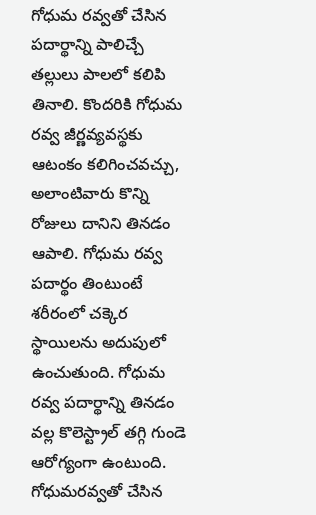గోధుమ రవ్వతో చేసిన పదార్థాన్ని పాలిచ్చే తల్లులు పాలలో కలిపి తినాలి. కొందరికి గోధుమ రవ్వ జీర్ణవ్యవస్థకు ఆటంకం కలిగించవచ్చు, అలాంటివారు కొన్ని రోజులు దానిని తినడం ఆపాలి. గోధుమ రవ్వ పదార్థం తింటుంటే శరీరంలో చక్కెర స్థాయిలను అదుపులో ఉంచుతుంది. గోధుమ రవ్వ పదార్థాన్ని తినడం వల్ల కొలెస్ట్రాల్ తగ్గి గుండె ఆరోగ్యంగా ఉంటుంది. గోధుమరవ్వతో చేసిన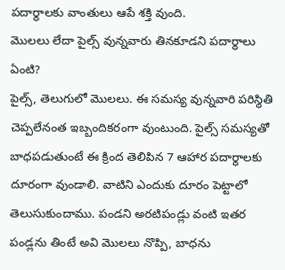పదార్థాలకు వాంతులు ఆపే శక్తి వుంది.
మొలలు లేదా పైల్స్ వున్నవారు తినకూడని పదార్థాలు ఏంటి?
పైల్స్, తెలుగులో మొలలు. ఈ సమస్య వున్నవారి పరిస్థితి చెప్పలేనంత ఇబ్బందికరంగా వుంటుంది. పైల్స్ సమస్యతో బాధపడుతుంటే ఈ క్రింద తెలిపిన 7 ఆహార పదార్థాలకు దూరంగా వుండాలి. వాటిని ఎందుకు దూరం పెట్టాలో తెలుసుకుందాము. పండని అరటిపండ్లు వంటి ఇతర పండ్లను తింటే అవి మొలలు నొప్పి, బాధను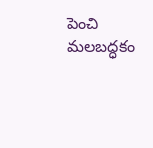పెంచి మలబద్ధకం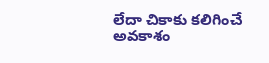లేదా చికాకు కలిగించే అవకాశం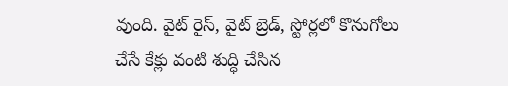వుంది. వైట్ రైస్, వైట్ బ్రెడ్, స్టోర్లలో కొనుగోలు చేసే కేక్లు వంటి శుద్ధి చేసిన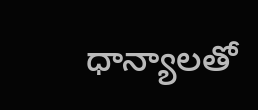ధాన్యాలతో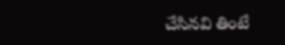చేసినవి తింటే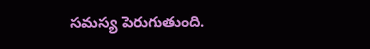సమస్య పెరుగుతుంది.